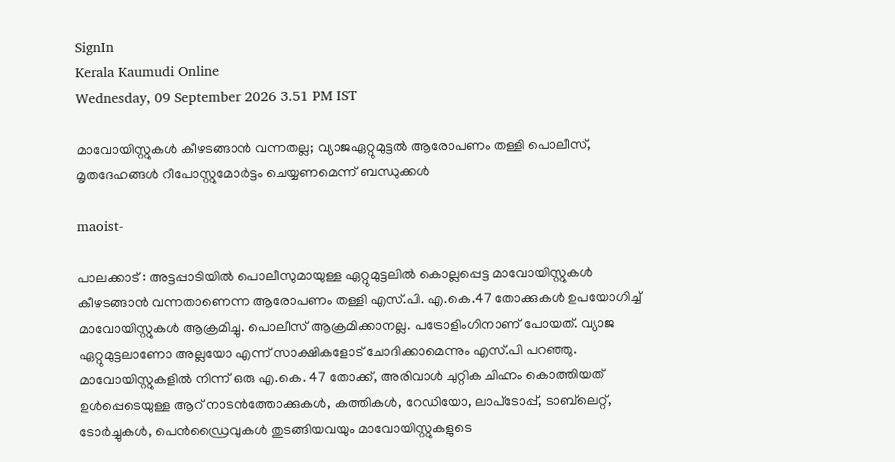SignIn
Kerala Kaumudi Online
Wednesday, 09 September 2026 3.51 PM IST

മാവോയിസ്റ്റുകൾ കീഴടങ്ങാൻ വന്നതല്ല; വ്യാജഏറ്റുമുട്ടൽ ആരോപണം തള്ളി പൊലീസ്, മൃതദേഹങ്ങൾ റീപോസ്റ്റുമോർട്ടം ചെയ്യണമെന്ന് ബന്ധുക്കൾ

maoist-

പാലക്കാട് : അട്ടപ്പാടിയിൽ പൊലീസുമായുള്ള ഏറ്റുമുട്ടലിൽ കൊല്ലപ്പെട്ട മാവോയിസ്റ്റുകൾ കീഴടങ്ങാൻ വന്നതാണെന്ന ആരോപണം തള്ളി എസ്.പി. എ.കെ.47 തോക്കുകൾ ഉപയോഗിച്ച് മാവോയിസ്റ്റുകൾ ആക്രമിച്ചു. പൊലീസ് ആക്രമിക്കാനല്ല. പട്രോളിംഗിനാണ് പോയത്. വ്യാജ ഏറ്റുമുട്ടലാണോ അല്ലയോ എന്ന് സാക്ഷികളോട് ചോദിക്കാമെന്നും എസ്.പി പറഞ്ഞു. മാവോയിസ്റ്റുകളിൽ നിന്ന് ഒരു എ.കെ. 47 തോക്ക്, അരിവാൾ ചുറ്റിക ചിഹ്നം കൊത്തിയത് ഉൾപ്പെടെയുള്ള ആറ് നാടൻത്തോക്കുകൾ, കത്തികൾ, റേഡിയോ, ലാപ്‌ടോപ്പ്, ടാബ്‌ലെറ്റ്, ടോർച്ചുകൾ, പെൻഡ്രൈവുകൾ തുടങ്ങിയവയും മാവോയിസ്റ്റുകളുടെ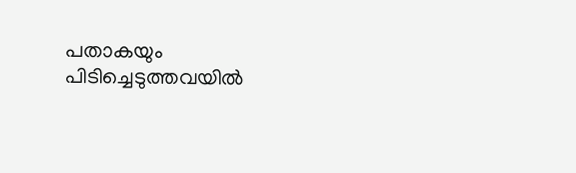പതാകയും പിടിച്ചെടുത്തവയിൽ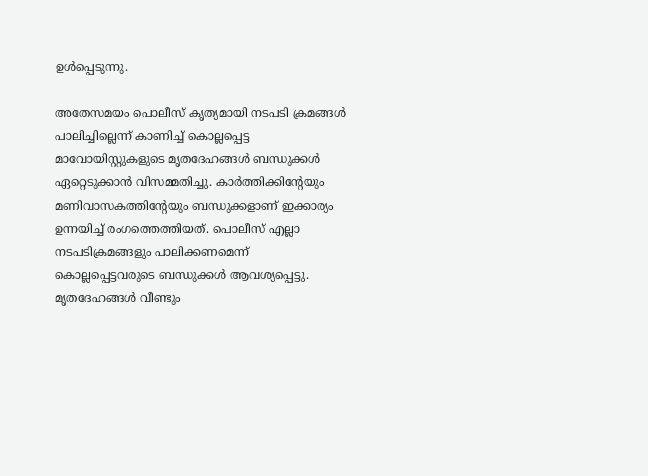ഉൾപ്പെടുന്നു.

അതേസമയം പൊലീസ് കൃത്യമായി നടപടി ക്രമങ്ങൾ പാലിച്ചില്ലെന്ന് കാണിച്ച് കൊല്ലപ്പെട്ട മാവോയിസ്റ്റുകളുടെ മൃതദേഹങ്ങൾ ബന്ധുക്കൾ ഏറ്റെടുക്കാൻ വിസമ്മതിച്ചു. കാർത്തിക്കിന്റേയും മണിവാസകത്തിന്റേയും ബന്ധുക്കളാണ് ഇക്കാര്യം ഉന്നയിച്ച് രംഗത്തെത്തിയത്. പൊലീസ് എല്ലാ നടപടിക്രമങ്ങളും പാലിക്കണമെന്ന് കൊല്ലപ്പെട്ടവരുടെ ബന്ധുക്കൾ ആവശ്യപ്പെട്ടു. മൃതദേഹങ്ങൾ വീണ്ടും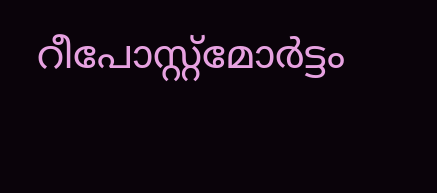റീപോസ്റ്റ്മോർട്ടം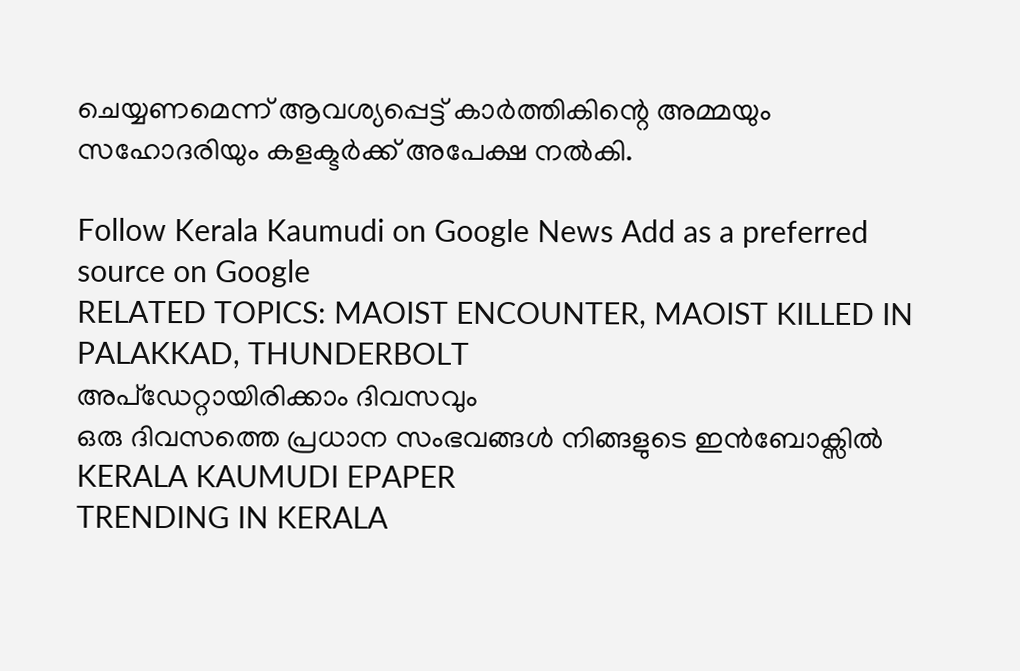ചെയ്യണമെന്ന് ആവശ്യപ്പെട്ട് കാർത്തികിന്റെ അമ്മയും സഹോദരിയും കളക്ടർക്ക് അപേക്ഷ നല്‍കി.

Follow Kerala Kaumudi on Google News Add as a preferred source on Google
RELATED TOPICS: MAOIST ENCOUNTER, MAOIST KILLED IN PALAKKAD, THUNDERBOLT
അപ്ഡേറ്റായിരിക്കാം ദിവസവും
ഒരു ദിവസത്തെ പ്രധാന സംഭവങ്ങൾ നിങ്ങളുടെ ഇൻബോക്സിൽ
KERALA KAUMUDI EPAPER
TRENDING IN KERALA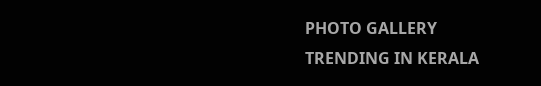PHOTO GALLERY
TRENDING IN KERALA